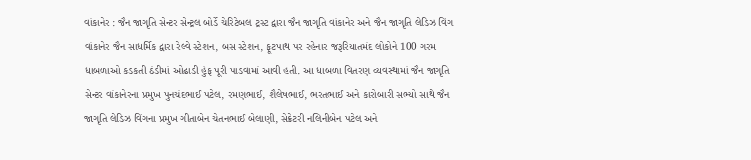વાંકાનેર : જૈન જાગૃતિ સેન્ટર સેન્ટ્રલ બોર્ડે ચેરિટેબલ ટ્રસ્ટ દ્વારા જૈન જાગૃતિ વાંકાનેર અને જૈન જાગૃતિ લેડિઝ વિંગ વાંકાનેર જૈન સાધર્મિક દ્વારા રેલ્વે સ્ટેશન, બસ સ્ટેશન, ફૂટપાથ પર રહેનાર જરૂરિયાતમંદ લોકોને 100 ગરમ ધાબળાઓ કડકતી ઠંડીમાં ઓઢાડી હુંફ પૂરી પાડવામાં આવી હતી. આ ધાબળા વિતરણ વ્યવસ્થામાં જૈન જાગૃતિ સેન્ટર વાંકાનેરના પ્રમુખ પુનચંદભાઈ પટેલ, રમણભાઈ, શૈલેષભાઈ, ભરતભાઈ અને કારોબારી સભ્યો સાથે જૈન જાગૃતિ લેડિઝ વિંગના પ્રમુખ ગીતાબેન ચેતનભાઈ બેલાણી, સેક્રેટરી નલિનીબેન પટેલ અને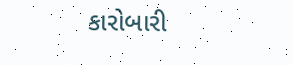કારોબારી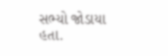સભ્યો જોડાયા હતા.